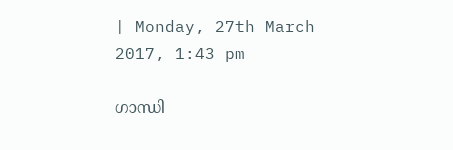| Monday, 27th March 2017, 1:43 pm

ഗാന്ധി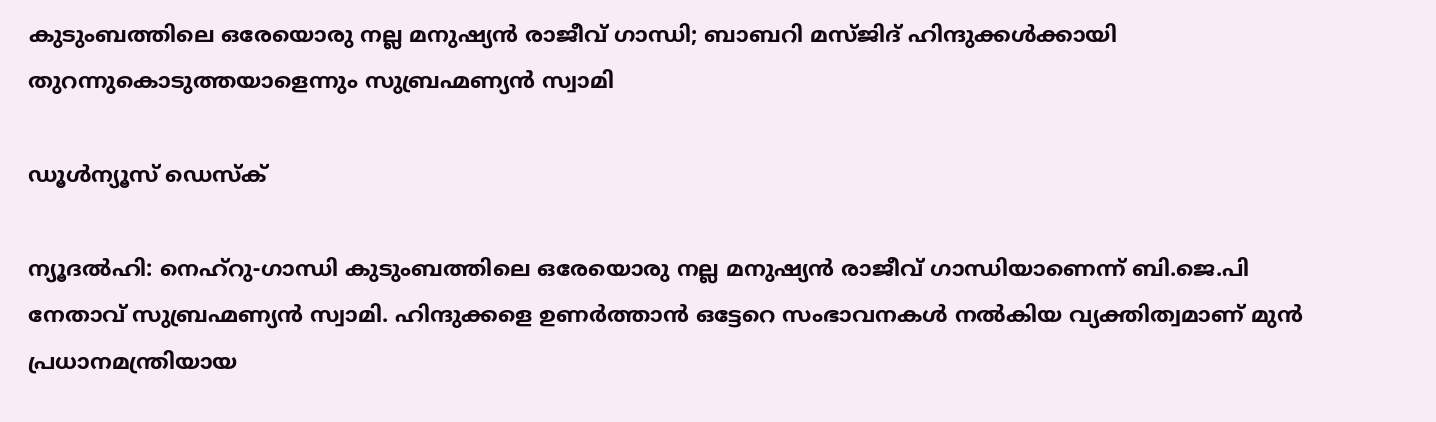കുടുംബത്തിലെ ഒരേയൊരു നല്ല മനുഷ്യന്‍ രാജീവ് ഗാന്ധി; ബാബറി മസ്ജിദ് ഹിന്ദുക്കള്‍ക്കായി തുറന്നുകൊടുത്തയാളെന്നും സുബ്രഹ്മണ്യന്‍ സ്വാമി

ഡൂള്‍ന്യൂസ് ഡെസ്‌ക്

ന്യൂദല്‍ഹി: നെഹ്‌റു-ഗാന്ധി കുടുംബത്തിലെ ഒരേയൊരു നല്ല മനുഷ്യന്‍ രാജീവ് ഗാന്ധിയാണെന്ന് ബി.ജെ.പി നേതാവ് സുബ്രഹ്മണ്യന്‍ സ്വാമി. ഹിന്ദുക്കളെ ഉണര്‍ത്താന്‍ ഒട്ടേറെ സംഭാവനകള്‍ നല്‍കിയ വ്യക്തിത്വമാണ് മുന്‍ പ്രധാനമന്ത്രിയായ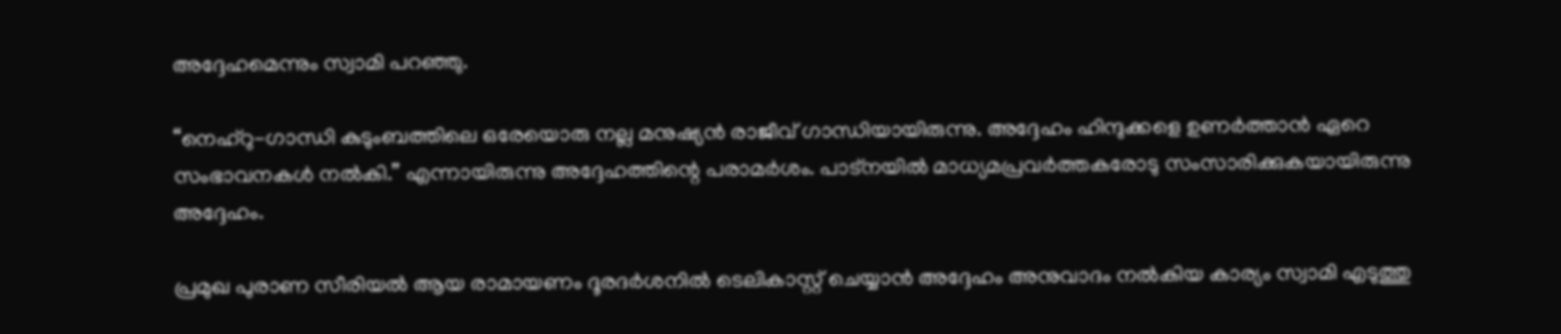അദ്ദേഹമെന്നും സ്വാമി പറഞ്ഞു.

“നെഹ്‌റു-ഗാന്ധി കുടുംബത്തിലെ ഒരേയൊരു നല്ല മനുഷ്യന്‍ രാജീവ് ഗാന്ധിയായിരുന്നു. അദ്ദേഹം ഹിന്ദുക്കളെ ഉണര്‍ത്താന്‍ ഏറെ സംഭാവനകള്‍ നല്‍കി.” എന്നായിരുന്നു അദ്ദേഹത്തിന്റെ പരാമര്‍ശം. പാട്‌നയില്‍ മാധ്യമപ്രവര്‍ത്തകരോടു സംസാരിക്കുകയായിരുന്നു അദ്ദേഹം.

പ്രമുഖ പുരാണ സീരിയല്‍ ആയ രാമായണം ദൂരദര്‍ശനില്‍ ടെലികാസ്റ്റ് ചെയ്യാന്‍ അദ്ദേഹം അനുവാദം നല്‍കിയ കാര്യം സ്വാമി എടുത്തു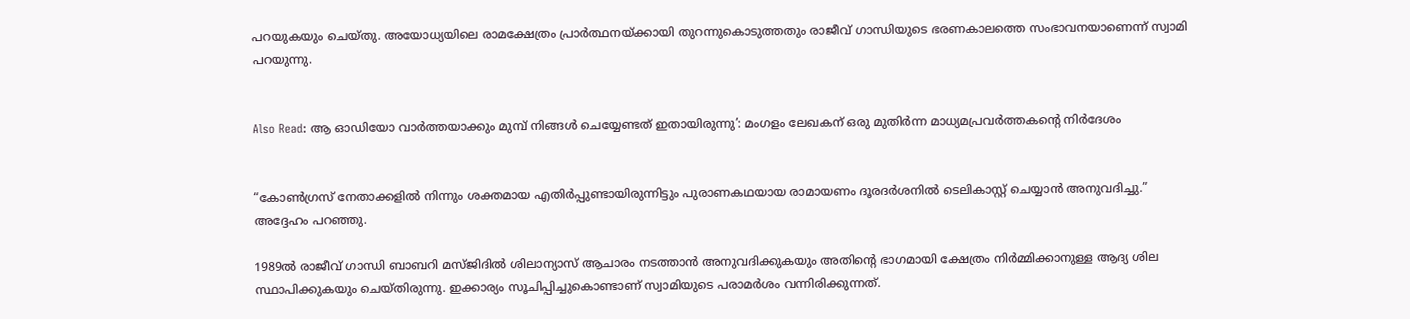പറയുകയും ചെയ്തു. അയോധ്യയിലെ രാമക്ഷേത്രം പ്രാര്‍ത്ഥനയ്ക്കായി തുറന്നുകൊടുത്തതും രാജീവ് ഗാന്ധിയുടെ ഭരണകാലത്തെ സംഭാവനയാണെന്ന് സ്വാമി പറയുന്നു.


Also Read: ആ ഓഡിയോ വാര്‍ത്തയാക്കും മുമ്പ് നിങ്ങള്‍ ചെയ്യേണ്ടത് ഇതായിരുന്നു’: മംഗളം ലേഖകന് ഒരു മുതിര്‍ന്ന മാധ്യമപ്രവര്‍ത്തകന്റെ നിര്‍ദേശം


“കോണ്‍ഗ്രസ് നേതാക്കളില്‍ നിന്നും ശക്തമായ എതിര്‍പ്പുണ്ടായിരുന്നിട്ടും പുരാണകഥയായ രാമായണം ദൂരദര്‍ശനില്‍ ടെലികാസ്റ്റ് ചെയ്യാന്‍ അനുവദിച്ചു.” അദ്ദേഹം പറഞ്ഞു.

1989ല്‍ രാജീവ് ഗാന്ധി ബാബറി മസ്ജിദില്‍ ശിലാന്യാസ് ആചാരം നടത്താന്‍ അനുവദിക്കുകയും അതിന്റെ ഭാഗമായി ക്ഷേത്രം നിര്‍മ്മിക്കാനുള്ള ആദ്യ ശില സ്ഥാപിക്കുകയും ചെയ്തിരുന്നു. ഇക്കാര്യം സൂചിപ്പിച്ചുകൊണ്ടാണ് സ്വാമിയുടെ പരാമര്‍ശം വന്നിരിക്കുന്നത്.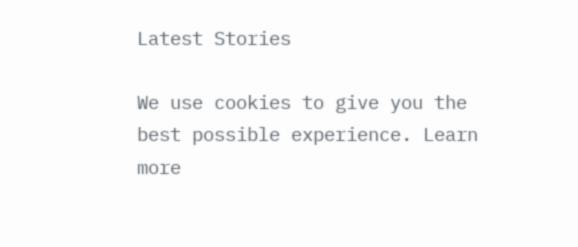Latest Stories

We use cookies to give you the best possible experience. Learn more